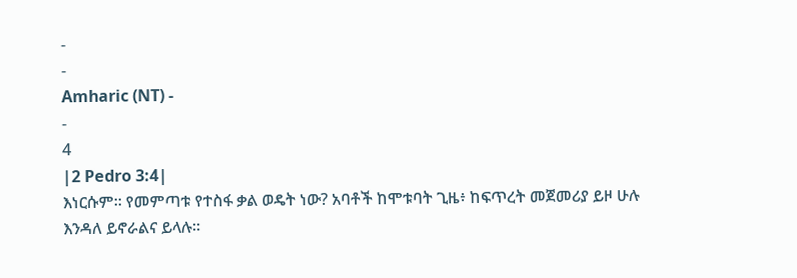-
-
Amharic (NT) -
-
4
|2 Pedro 3:4|
እነርሱም። የመምጣቱ የተስፋ ቃል ወዴት ነው? አባቶች ከሞቱባት ጊዜ፥ ከፍጥረት መጀመሪያ ይዞ ሁሉ እንዳለ ይኖራልና ይላሉ።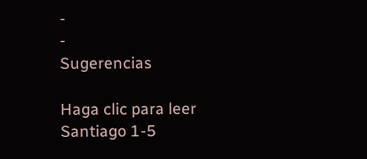-
-
Sugerencias

Haga clic para leer Santiago 1-5